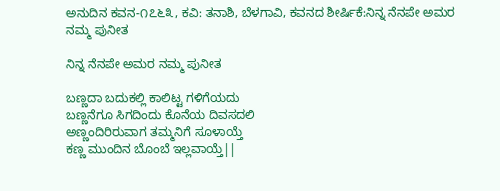ಅನುದಿನ‌ ಕವನ-೧೭೬೩, ಕವಿ: ತನಾಶಿ, ಬೆಳಗಾವಿ, ಕವನದ ಶೀರ್ಷಿಕೆ:ನಿನ್ನ ನೆನಪೇ ಅಮರ ನಮ್ಮ ಪುನೀತ

ನಿನ್ನ ನೆನಪೇ ಅಮರ ನಮ್ಮ ಪುನೀತ

ಬಣ್ಣದಾ ಬದುಕಲ್ಲಿ ಕಾಲಿಟ್ಟ ಗಳಿಗೆಯದು
ಬಣ್ಣನೆಗೂ ಸಿಗದಿಂದು ಕೊನೆಯ ದಿವಸದಲಿ
ಅಣ್ಣಂದಿರಿರುವಾಗ ತಮ್ಮನಿಗೆ ಸೂಳಾಯ್ತೆ
ಕಣ್ಣ ಮುಂದಿನ ಬೊಂಬೆ ಇಲ್ಲವಾಯ್ತೆ||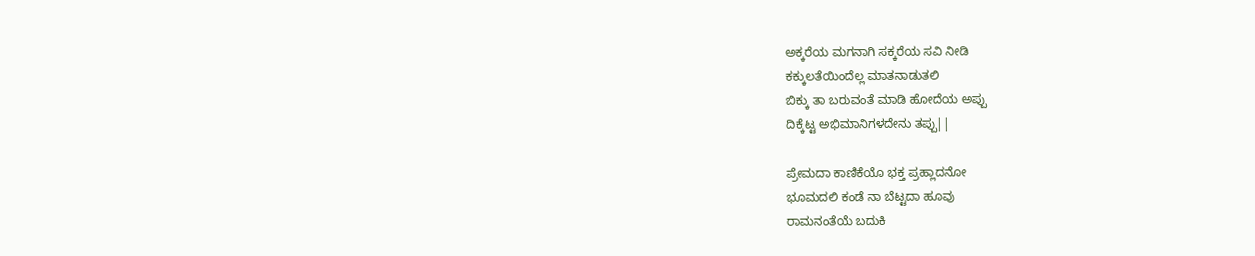ಅಕ್ಕರೆಯ ಮಗನಾಗಿ ಸಕ್ಕರೆಯ ಸವಿ ನೀಡಿ
ಕಕ್ಕುಲತೆಯಿಂದೆಲ್ಲ ಮಾತನಾಡುತಲಿ
ಬಿಕ್ಕು ತಾ ಬರುವಂತೆ ಮಾಡಿ ಹೋದೆಯ ಅಪ್ಪು
ದಿಕ್ಕೆಟ್ಟ ಅಭಿಮಾನಿಗಳದೇನು ತಪ್ಪು||

ಪ್ರೇಮದಾ ಕಾಣಿಕೆಯೊ ಭಕ್ತ ಪ್ರಹ್ಲಾದನೋ
ಭೂಮದಲಿ ಕಂಡೆ ನಾ ಬೆಟ್ಟದಾ ಹೂವು
ರಾಮನಂತೆಯೆ ಬದುಕಿ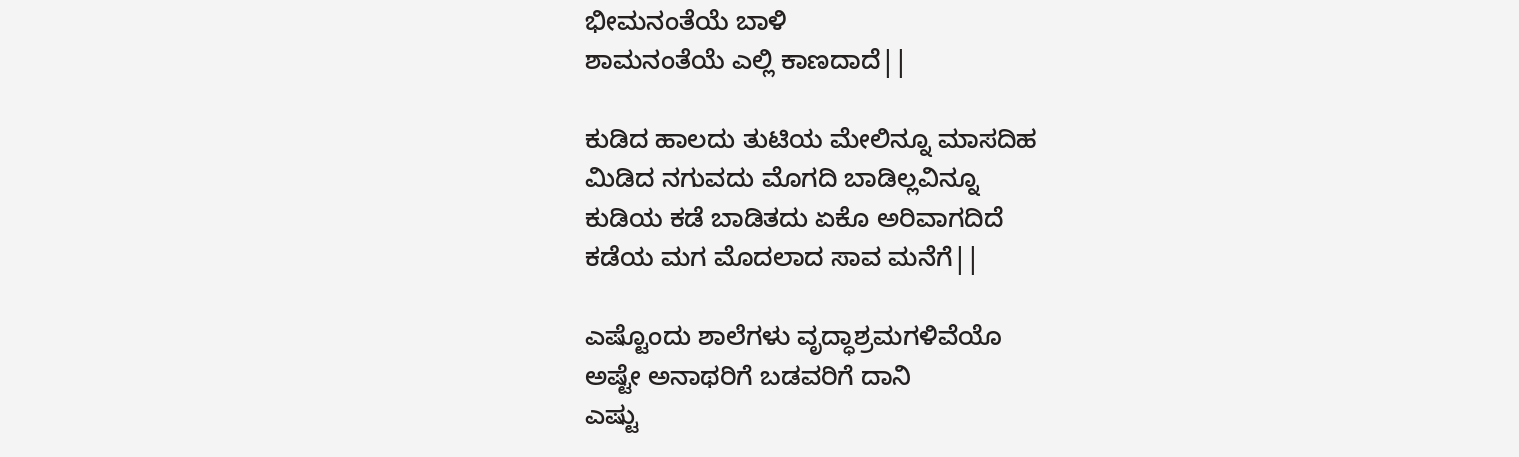ಭೀಮನಂತೆಯೆ ಬಾಳಿ
ಶಾಮನಂತೆಯೆ ಎಲ್ಲಿ ಕಾಣದಾದೆ||

ಕುಡಿದ ಹಾಲದು ತುಟಿಯ ಮೇಲಿನ್ನೂ ಮಾಸದಿಹ
ಮಿಡಿದ ನಗುವದು ಮೊಗದಿ ಬಾಡಿಲ್ಲವಿನ್ನೂ
ಕುಡಿಯ ಕಡೆ ಬಾಡಿತದು ಏಕೊ ಅರಿವಾಗದಿದೆ
ಕಡೆಯ ಮಗ ಮೊದಲಾದ ಸಾವ ಮನೆಗೆ||

ಎಷ್ಟೊಂದು ಶಾಲೆಗಳು ವೃದ್ಧಾಶ್ರಮಗಳಿವೆಯೊ
ಅಷ್ಟೇ ಅನಾಥರಿಗೆ ಬಡವರಿಗೆ ದಾನಿ
ಎಷ್ಟು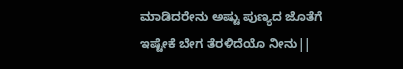ಮಾಡಿದರೇನು ಅಷ್ಟು ಪುಣ್ಯದ ಜೊತೆಗೆ
ಇಷ್ಟೇಕೆ ಬೇಗ ತೆರಳಿದೆಯೊ ನೀನು||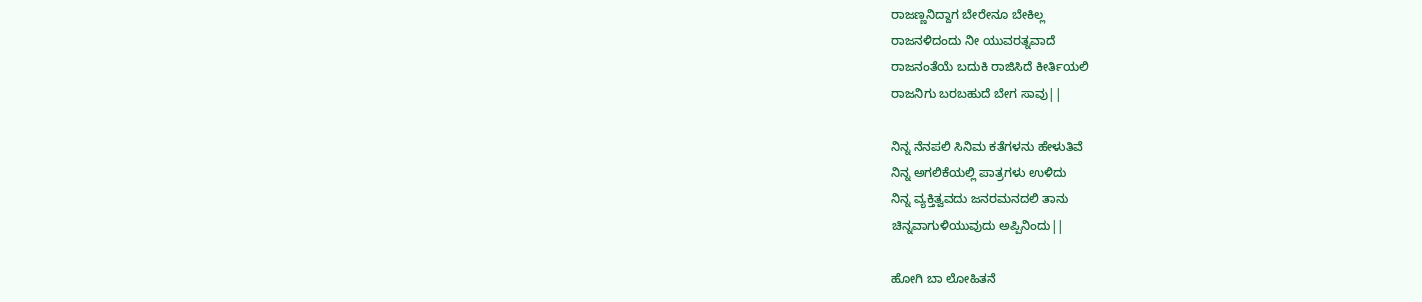ರಾಜಣ್ಣನಿದ್ದಾಗ ಬೇರೇನೂ ಬೇಕಿಲ್ಲ
ರಾಜನಳಿದಂದು ನೀ ಯುವರತ್ನವಾದೆ
ರಾಜನಂತೆಯೆ ಬದುಕಿ ರಾಜಿಸಿದೆ ಕೀರ್ತಿಯಲಿ
ರಾಜನಿಗು ಬರಬಹುದೆ ಬೇಗ ಸಾವು||

ನಿನ್ನ ನೆನಪಲಿ ಸಿನಿಮ ಕತೆಗಳನು ಹೇಳುತಿವೆ
ನಿನ್ನ ಅಗಲಿಕೆಯಲ್ಲಿ ಪಾತ್ರಗಳು ಉಳಿದು
ನಿನ್ನ ವ್ಯಕ್ತಿತ್ವವದು ಜನರಮನದಲಿ ತಾನು
ಚಿನ್ನವಾಗುಳಿಯುವುದು ಅಪ್ಪಿನಿಂದು||

ಹೋಗಿ ಬಾ ಲೋಹಿತನೆ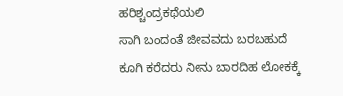ಹರಿಶ್ಚಂದ್ರಕಥೆಯಲಿ
ಸಾಗಿ ಬಂದಂತೆ ಜೀವವದು ಬರಬಹುದೆ
ಕೂಗಿ ಕರೆದರು ನೀನು ಬಾರದಿಹ ಲೋಕಕ್ಕೆ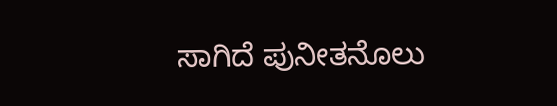ಸಾಗಿದೆ ಪುನೀತನೊಲು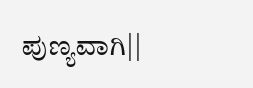ಪುಣ್ಯವಾಗಿ||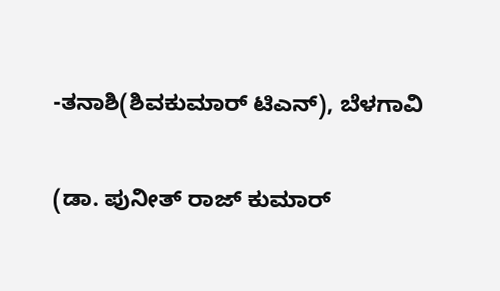-ತನಾಶಿ(ಶಿವಕುಮಾರ್ ಟಿಎನ್), ಬೆಳಗಾವಿ

(ಡಾ. ಪುನೀತ್ ರಾಜ್ ಕುಮಾರ್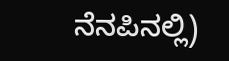ನೆನಪಿನಲ್ಲಿ)